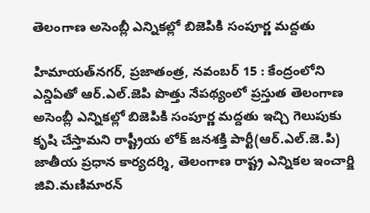తెలంగాణ అసెంబ్లీ ఎన్నికల్లో బిజెపికి సంపూర్ణ మద్దతు

హిమాయత్‌నగర్‌, ప్రజాతంత్ర, నవంబర్ 15 : కేంద్రంలోని ఎన్డిఏతో ఆర్.ఎల్.జెపి పొత్తు నేపథ్యంలో ప్రస్తుత తెలంగాణ అసెంబ్లీ ఎన్నికల్లో బిజెపికి సంపూర్ణ మద్దతు ఇచ్చి గెలుపుకు కృషి చేస్తామని రాష్ట్రీయ లోక్ జనశక్తి పార్టీ(ఆర్.ఎల్.జె.పి) జాతీయ ప్రధాన కార్యదర్శి, తెలంగాణ రాష్ట్ర ఎన్నికల ఇంచార్జి జివి.మణిమారన్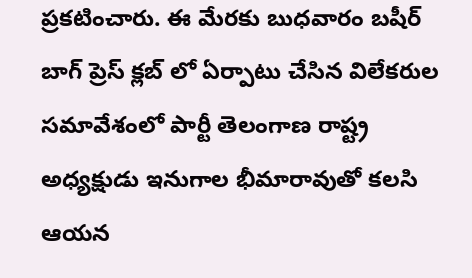ప్రకటించారు. ఈ మేరకు బుధవారం బషీర్ బాగ్ ప్రెస్ క్లబ్ లో ఏర్పాటు చేసిన విలేకరుల సమావేశంలో పార్టీ తెలంగాణ రాష్ట్ర అధ్యక్షుడు ఇనుగాల భీమారావుతో కలసి ఆయన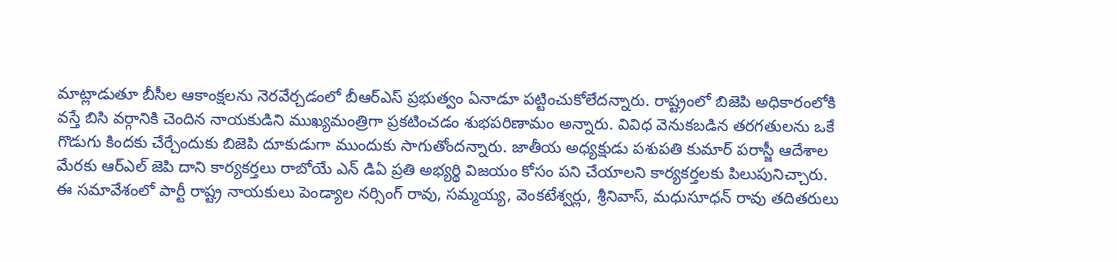మాట్లాడుతూ బీసీల ఆకాంక్షలను నెరవేర్చడంలో బీఆర్‌ఎస్‌ ప్రభుత్వం ఏనాడూ పట్టించుకోలేదన్నారు. రాష్ట్రంలో బిజెపి అధికారంలోకి వస్తే బిసి వర్గానికి చెందిన నాయకుడిని ముఖ్యమంత్రిగా ప్రకటించడం శుభపరిణామం అన్నారు. వివిధ వెనుకబడిన తరగతులను ఒకే గొడుగు కిందకు చేర్చేందుకు బిజెపి దూకుడుగా ముందుకు సాగుతోందన్నారు. జాతీయ అధ్యక్షుడు పశుపతి కుమార్ పరాస్జీ ఆదేశాల మేరకు ఆర్ఎల్ జెపి దాని కార్యకర్తలు రాబోయే ఎన్ డిఏ ప్రతి అభ్యర్థి విజయం కోసం పని చేయాలని కార్యకర్తలకు పిలుపునిచ్చారు. ఈ సమావేశంలో పార్టీ రాష్ట్ర నాయకులు పెండ్యాల నర్సింగ్ రావు, సమ్మయ్య, వెంకటేశ్వర్లు, శ్రీనివాస్, మధుసూధన్ రావు తదితరులు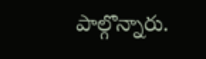పాల్గొన్నారు.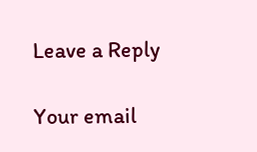Leave a Reply

Your email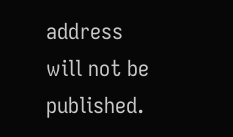address will not be published.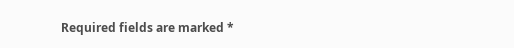Required fields are marked *